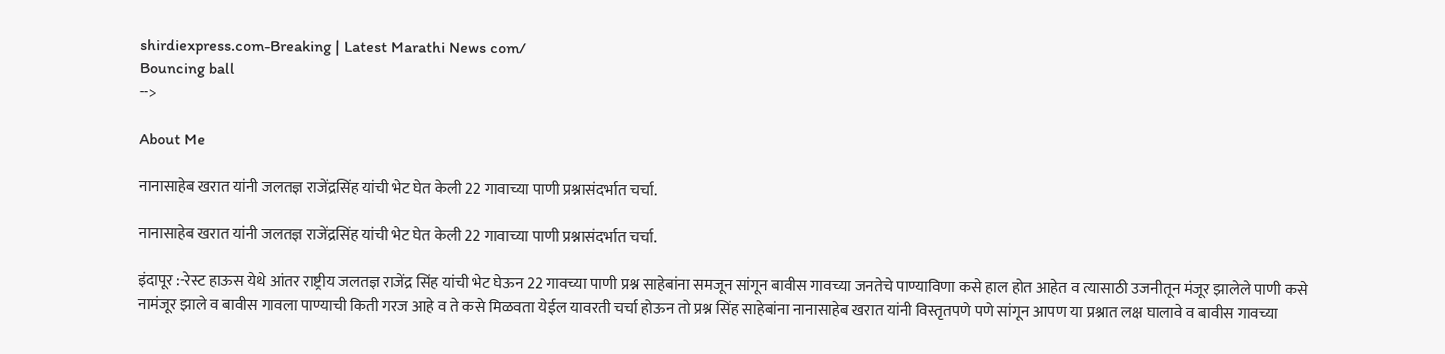shirdiexpress.com-Breaking | Latest Marathi News com/
Bouncing ball
-->

About Me

नानासाहेब खरात यांनी जलतज्ञ राजेंद्रसिंह यांची भेट घेत केली 22 गावाच्या पाणी प्रश्नासंदर्भात चर्चा.

नानासाहेब खरात यांनी जलतज्ञ राजेंद्रसिंह यांची भेट घेत केली 22 गावाच्या पाणी प्रश्नासंदर्भात चर्चा.

इंदापूर :-रेस्ट हाऊस येथे आंतर राष्ट्रीय जलतज्ञ राजेंद्र सिंह यांची भेट घेऊन 22 गावच्या पाणी प्रश्न साहेबांना समजून सांगून बावीस गावच्या जनतेचे पाण्याविणा कसे हाल होत आहेत व त्यासाठी उजनीतून मंजूर झालेले पाणी कसे नामंजूर झाले व बावीस गावला पाण्याची किती गरज आहे व ते कसे मिळवता येईल यावरती चर्चा होऊन तो प्रश्न सिंह साहेबांना नानासाहेब खरात यांनी विस्तृतपणे पणे सांगून आपण या प्रश्नात लक्ष घालावे व बावीस गावच्या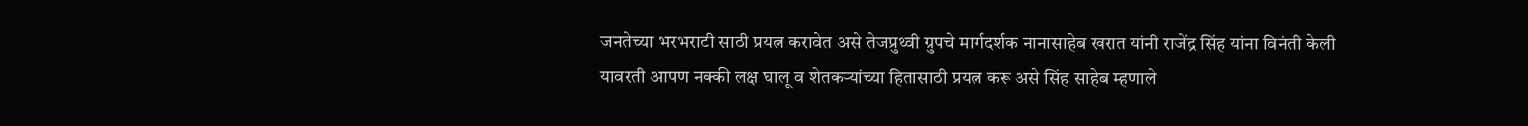जनतेच्या भरभराटी साठी प्रयत्न करावेत असे तेजप्रुथ्वी ग्रुपचे मार्गदर्शक नानासाहेब खरात यांनी राजेंद्र सिंह यांना विनंती केली यावरती आपण नक्की लक्ष घालू व शेतकऱ्यांच्या हितासाठी प्रयत्न करू असे सिंह साहेब म्हणाले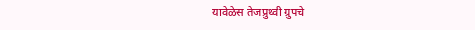यावेळेस तेजप्रुथ्वी ग्रुपचे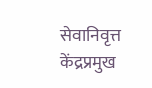सेवानिवृत्त केंद्रप्रमुख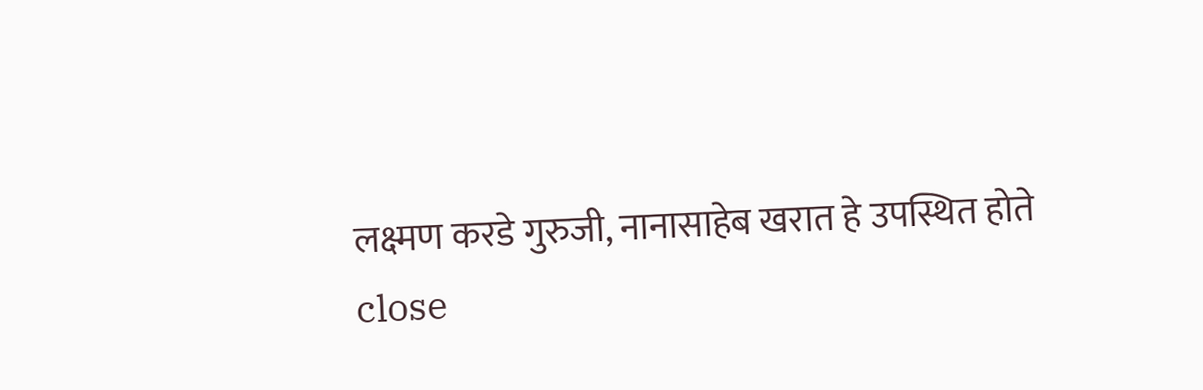लक्ष्मण करडे गुरुजी, नानासाहेब खरात हे उपस्थित होते
close